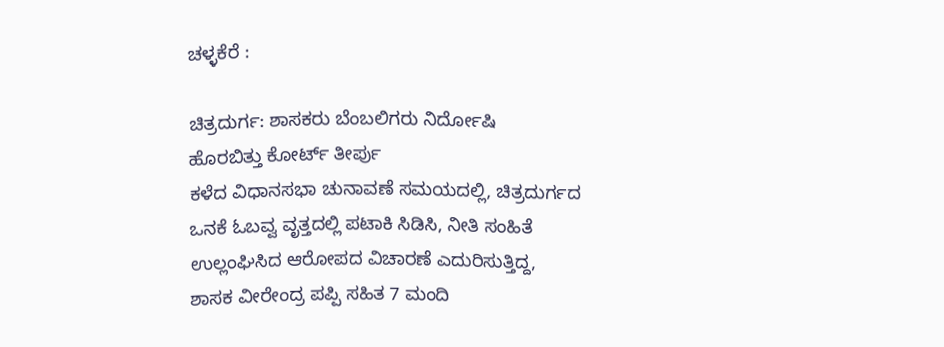ಚಳ್ಳಕೆರೆ :

ಚಿತ್ರದುರ್ಗ: ಶಾಸಕರು ಬೆಂಬಲಿಗರು ನಿರ್ದೋಷಿ
ಹೊರಬಿತ್ತು ಕೋರ್ಟ್ ತೀರ್ಪು
ಕಳೆದ ವಿಧಾನಸಭಾ ಚುನಾವಣೆ ಸಮಯದಲ್ಲಿ, ಚಿತ್ರದುರ್ಗದ
ಒನಕೆ ಓಬವ್ವ ವೃತ್ತದಲ್ಲಿ ಪಟಾಕಿ ಸಿಡಿಸಿ, ನೀತಿ ಸಂಹಿತೆ
ಉಲ್ಲಂಘಿಸಿದ ಆರೋಪದ ವಿಚಾರಣೆ ಎದುರಿಸುತ್ತಿದ್ದ,
ಶಾಸಕ ವೀರೇಂದ್ರ ಪಪ್ಪಿ ಸಹಿತ 7 ಮಂದಿ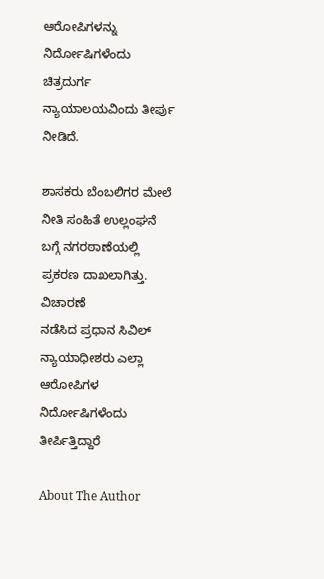ಆರೋಪಿಗಳನ್ನು
ನಿರ್ದೋಷಿಗಳೆಂದು ಚಿತ್ರದುರ್ಗ ನ್ಯಾಯಾಲಯವಿಂದು ತೀರ್ಪು
ನೀಡಿದೆ.

ಶಾಸಕರು ಬೆಂಬಲಿಗರ ಮೇಲೆ ನೀತಿ ಸಂಹಿತೆ ಉಲ್ಲಂಘನೆ
ಬಗ್ಗೆ ನಗರಠಾಣೆಯಲ್ಲಿ ಪ್ರಕರಣ ದಾಖಲಾಗಿತ್ತು. ವಿಚಾರಣೆ
ನಡೆಸಿದ ಪ್ರಧಾನ ಸಿವಿಲ್ ನ್ಯಾಯಾಧೀಶರು ಎಲ್ಲಾ ಆರೋಪಿಗಳ
ನಿರ್ದೋಷಿಗಳೆಂದು ತೀರ್ಪಿತ್ತಿದ್ದಾರೆ

About The Author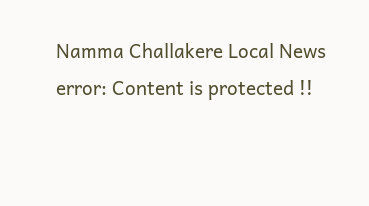Namma Challakere Local News
error: Content is protected !!